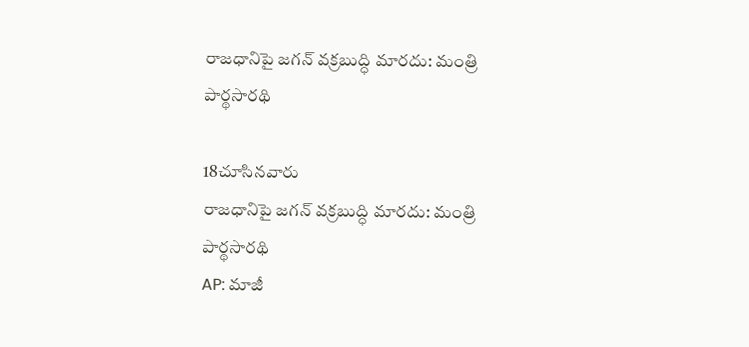రాజధానిపై జగన్ వక్రబుద్ధి మారదు: మంత్రి పార్థసారథి

18చూసినవారు
రాజధానిపై జగన్ వక్రబుద్ధి మారదు: మంత్రి పార్థసారథి
AP: మాజీ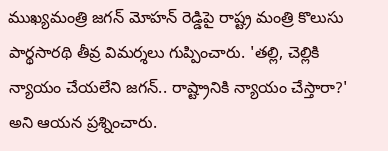ముఖ్యమంత్రి జగన్ మోహన్ రెడ్డిపై రాష్ట్ర మంత్రి కొలుసు పార్థసారథి తీవ్ర విమర్శలు గుప్పించారు. 'తల్లి, చెల్లికి న్యాయం చేయలేని జగన్.. రాష్ట్రానికి న్యాయం చేస్తారా?' అని ఆయన ప్రశ్నించారు.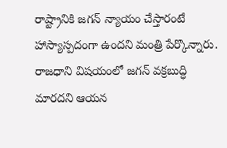రాష్ట్రానికి జగన్ న్యాయం చేస్తారంటే హాస్యాస్పదంగా ఉందని మంత్రి పేర్కొన్నారు. రాజధాని విషయంలో జగన్ వక్రబుద్ధి మారదని ఆయన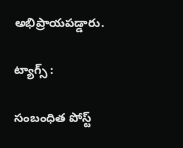అభిప్రాయపడ్డారు.

ట్యాగ్స్ :

సంబంధిత పోస్ట్